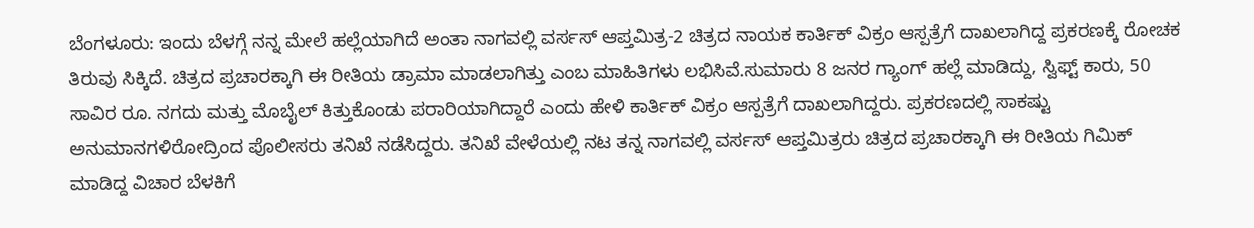ಬೆಂಗಳೂರು: ಇಂದು ಬೆಳಗ್ಗೆ ನನ್ನ ಮೇಲೆ ಹಲ್ಲೆಯಾಗಿದೆ ಅಂತಾ ನಾಗವಲ್ಲಿ ವರ್ಸಸ್ ಆಪ್ತಮಿತ್ರ-2 ಚಿತ್ರದ ನಾಯಕ ಕಾರ್ತಿಕ್ ವಿಕ್ರಂ ಆಸ್ಪತ್ರೆಗೆ ದಾಖಲಾಗಿದ್ದ ಪ್ರಕರಣಕ್ಕೆ ರೋಚಕ ತಿರುವು ಸಿಕ್ಕಿದೆ. ಚಿತ್ರದ ಪ್ರಚಾರಕ್ಕಾಗಿ ಈ ರೀತಿಯ ಡ್ರಾಮಾ ಮಾಡಲಾಗಿತ್ತು ಎಂಬ ಮಾಹಿತಿಗಳು ಲಭಿಸಿವೆ.ಸುಮಾರು 8 ಜನರ ಗ್ಯಾಂಗ್ ಹಲ್ಲೆ ಮಾಡಿದ್ದು, ಸ್ವಿಫ್ಟ್ ಕಾರು, 50 ಸಾವಿರ ರೂ. ನಗದು ಮತ್ತು ಮೊಬೈಲ್ ಕಿತ್ತುಕೊಂಡು ಪರಾರಿಯಾಗಿದ್ದಾರೆ ಎಂದು ಹೇಳಿ ಕಾರ್ತಿಕ್ ವಿಕ್ರಂ ಆಸ್ಪತ್ರೆಗೆ ದಾಖಲಾಗಿದ್ದರು. ಪ್ರಕರಣದಲ್ಲಿ ಸಾಕಷ್ಟು ಅನುಮಾನಗಳಿರೋದ್ರಿಂದ ಪೊಲೀಸರು ತನಿಖೆ ನಡೆಸಿದ್ದರು. ತನಿಖೆ ವೇಳೆಯಲ್ಲಿ ನಟ ತನ್ನ ನಾಗವಲ್ಲಿ ವರ್ಸಸ್ ಆಪ್ತಮಿತ್ರರು ಚಿತ್ರದ ಪ್ರಚಾರಕ್ಕಾಗಿ ಈ ರೀತಿಯ ಗಿಮಿಕ್ ಮಾಡಿದ್ದ ವಿಚಾರ ಬೆಳಕಿಗೆ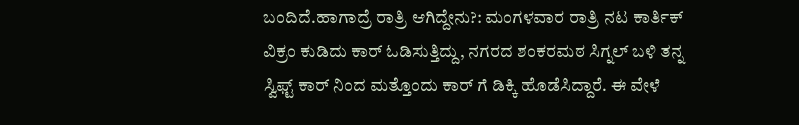ಬಂದಿದೆ.ಹಾಗಾದ್ರೆ ರಾತ್ರಿ ಆಗಿದ್ದೇನು?: ಮಂಗಳವಾರ ರಾತ್ರಿ ನಟ ಕಾರ್ತಿಕ್ ವಿಕ್ರಂ ಕುಡಿದು ಕಾರ್ ಓಡಿಸುತ್ತಿದ್ದು, ನಗರದ ಶಂಕರಮಠ ಸಿಗ್ನಲ್ ಬಳಿ ತನ್ನ ಸ್ವಿಫ್ಟ್ ಕಾರ್ ನಿಂದ ಮತ್ತೊಂದು ಕಾರ್ ಗೆ ಡಿಕ್ಕಿ ಹೊಡೆಸಿದ್ದಾರೆ. ಈ ವೇಳೆ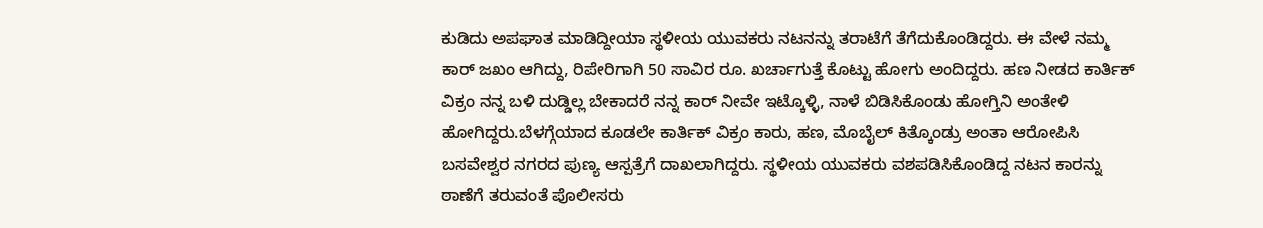ಕುಡಿದು ಅಪಘಾತ ಮಾಡಿದ್ದೀಯಾ ಸ್ಥಳೀಯ ಯುವಕರು ನಟನನ್ನು ತರಾಟೆಗೆ ತೆಗೆದುಕೊಂಡಿದ್ದರು. ಈ ವೇಳೆ ನಮ್ಮ ಕಾರ್ ಜಖಂ ಆಗಿದ್ದು, ರಿಪೇರಿಗಾಗಿ 50 ಸಾವಿರ ರೂ. ಖರ್ಚಾಗುತ್ತೆ ಕೊಟ್ಟು ಹೋಗು ಅಂದಿದ್ದರು. ಹಣ ನೀಡದ ಕಾರ್ತಿಕ್ ವಿಕ್ರಂ ನನ್ನ ಬಳಿ ದುಡ್ಡಿಲ್ಲ ಬೇಕಾದರೆ ನನ್ನ ಕಾರ್ ನೀವೇ ಇಟ್ಕೊಳ್ಳಿ, ನಾಳೆ ಬಿಡಿಸಿಕೊಂಡು ಹೋಗ್ತಿನಿ ಅಂತೇಳಿ ಹೋಗಿದ್ದರು.ಬೆಳಗ್ಗೆಯಾದ ಕೂಡಲೇ ಕಾರ್ತಿಕ್ ವಿಕ್ರಂ ಕಾರು, ಹಣ, ಮೊಬೈಲ್ ಕಿತ್ಕೊಂಡ್ರು ಅಂತಾ ಆರೋಪಿಸಿ ಬಸವೇಶ್ವರ ನಗರದ ಪುಣ್ಯ ಆಸ್ಪತ್ರೆಗೆ ದಾಖಲಾಗಿದ್ದರು. ಸ್ಥಳೀಯ ಯುವಕರು ವಶಪಡಿಸಿಕೊಂಡಿದ್ದ ನಟನ ಕಾರನ್ನು ಠಾಣೆಗೆ ತರುವಂತೆ ಪೊಲೀಸರು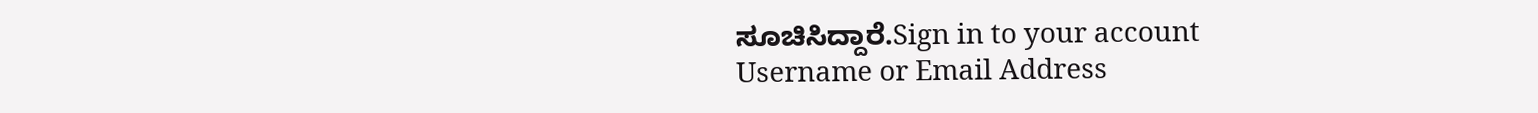ಸೂಚಿಸಿದ್ದಾರೆ.Sign in to your account
Username or Email Address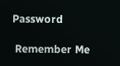Password

 Remember Me